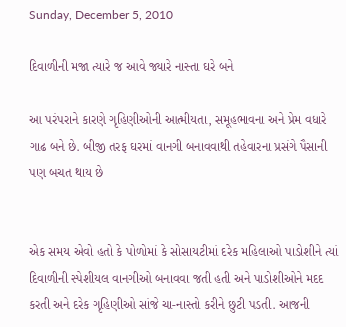Sunday, December 5, 2010

દિવાળીની મજા ત્યારે જ આવે જ્યારે નાસ્તા ઘરે બને

આ પરંપરાને કારણે ગૃહિણીઓની આત્મીયતા, સમૂહભાવના અને પ્રેમ વધારે ગાઢ બને છે. બીજી તરફ ઘરમાં વાનગી બનાવવાથી તહેવારના પ્રસંગે પૈસાની પણ બચત થાય છે


એક સમય એવો હતો કે પોળોમાં કે સોસાયટીમાં દરેક મહિલાઓ પાડોશીને ત્યાં દિવાળીની સ્પેશીયલ વાનગીઓ બનાવવા જતી હતી અને પાડોશીઓને મદદ કરતી અને દરેક ગૃહિણીઓ સાંજે ચા-નાસ્તો કરીને છુટી પડતી. આજની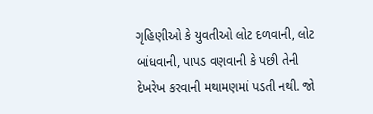ગૃહિણીઓ કે યુવતીઓ લોટ દળવાની, લોટ બાંધવાની, પાપડ વણવાની કે પછી તેની દેખરેખ કરવાની મથામણમાં પડતી નથી. જો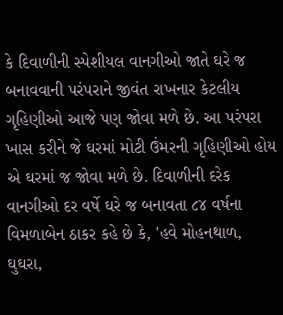કે દિવાળીની સ્પેશીયલ વાનગીઓ જાતે ઘરે જ બનાવવાની પરંપરાને જીવંત રાખનાર કેટલીય ગૃહિણીઓ આજે પણ જોવા મળે છે. આ પરંપરા ખાસ કરીને જે ઘરમાં મોટી ઉંમરની ગૃહિણીઓ હોય એ ઘરમાં જ જોવા મળે છે. દિવાળીની દરેક વાનગીઓ દર વર્ષે ઘરે જ બનાવતા ૮૪ વર્ષના વિમળાબેન ઠાકર કહે છે કે, 'હવે મોહનથાળ, ઘુઘરા,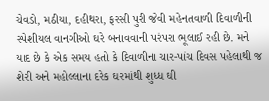ચેવડો, મઠીયા, દહીથરા, ફરસી પુરી જેવી મહેનતવાળી દિવાળીની સ્પેશીયલ વાનગીઓ ઘરે બનાવવાની પરંપરા ભૂલાઈ રહી છે. મને યાદ છે કે એક સમય હતો કે દિવાળીના ચાર-પાંચ દિવસ પહેલાથી જ શેરી અને મહોલ્લાના દરેક ઘરમાંથી શુધ્ધ ઘી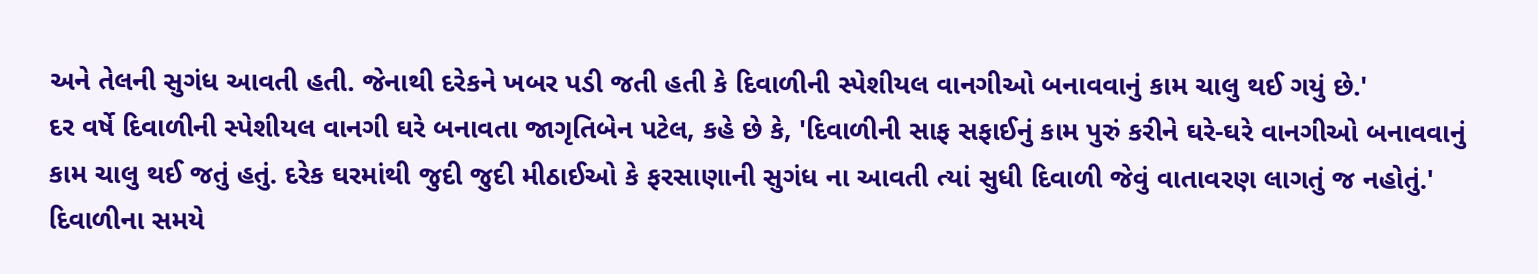અને તેલની સુગંધ આવતી હતી. જેનાથી દરેકને ખબર પડી જતી હતી કે દિવાળીની સ્પેશીયલ વાનગીઓ બનાવવાનું કામ ચાલુ થઈ ગયું છે.'
દર વર્ષે દિવાળીની સ્પેશીયલ વાનગી ઘરે બનાવતા જાગૃતિબેન પટેલ, કહે છે કે, 'દિવાળીની સાફ સફાઈનું કામ પુરું કરીને ઘરે-ઘરે વાનગીઓ બનાવવાનું કામ ચાલુ થઈ જતું હતું. દરેક ઘરમાંથી જુદી જુદી મીઠાઈઓ કે ફરસાણાની સુગંધ ના આવતી ત્યાં સુધી દિવાળી જેવું વાતાવરણ લાગતું જ નહોતું.' દિવાળીના સમયે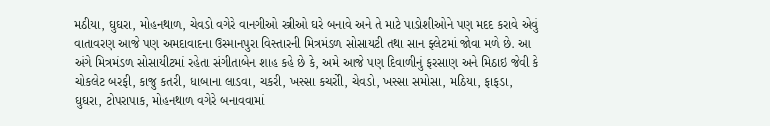મઠીયા, ઘુઘરા, મોહનથાળ, ચેવડો વગેરે વાનગીઓ સ્ત્રીઓ ઘરે બનાવે અને તે માટે પાડોશીઓને પણ મદદ કરાવે એવું વાતાવરણ આજે પણ અમદાવાદના ઉસ્માનપુરા વિસ્તારની મિત્રમંડળ સોસાયટી તથા સાન ફ્લેટમાં જોવા મળે છે. આ અંગે મિત્રમંડળ સોસાયીટમાં રહેતા સંગીતાબેન શાહ કહે છે કે, અમે આજે પણ દિવાળીનું ફરસાણ અને મિઠાઇ જેવી કે ચોકલેટ બરફી, કાજુ કતરી, ધાબાના લાડવા, ચકરી, ખસ્સા કચરોી, ચેવડો, ખસ્સા સમોસા, મઠિયા, ફાફડા, ઘુઘરા, ટોપરાપાક, મોહનથાળ વગેરે બનાવવામાં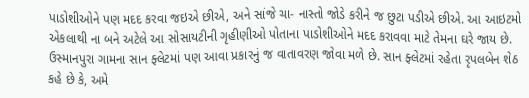પાડોશીઓને પણ મદદ કરવા જઇએ છીએ, અને સાંજે ચા- નાસ્તો જોડે કરીને જ છુટા પડીએ છીએ. આ આઇટમો એકલાથી ના બને અટેલે આ સોસાયટીની ગૃહીણીઓ પોતાના પાડોશીઓને મદદ કરાવવા માટે તેમના ઘરે જાય છે. ઉસ્માનપુરા ગામના સાન ફ્લેટમાં પણ આવા પ્રકારનું જ વાતાવરણ જોવા મળે છે. સાન ફ્લેટમાં રહેતા રૃપલબેન શેઠ કહે છે કે, અમે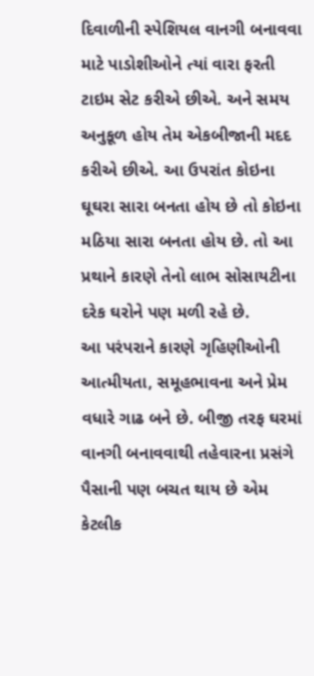દિવાળીની સ્પેશિયલ વાનગી બનાવવા માટે પાડોશીઓને ત્યાં વારા ફરતી ટાઇમ સેટ કરીએ છીએ. અને સમય અનુકૂળ હોય તેમ એકબીજાની મદદ કરીએ છીએ. આ ઉપરાંત કોઇના ઘૂઘરા સારા બનતા હોય છે તો કોઇના મઠિયા સારા બનતા હોય છે. તો આ પ્રથાને કારણે તેનો લાભ સોસાયટીના દરેક ઘરોને પણ મળી રહે છે.
આ પરંપરાને કારણે ગૃહિણીઓની આત્મીયતા, સમૂહભાવના અને પ્રેમ વધારે ગાઢ બને છે. બીજી તરફ ઘરમાં વાનગી બનાવવાથી તહેવારના પ્રસંગે પૈસાની પણ બચત થાય છે એમ કેટલીક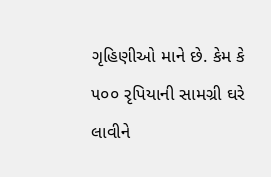ગૃહિણીઓ માને છે. કેમ કે ૫૦૦ રૃપિયાની સામગ્રી ઘરે લાવીને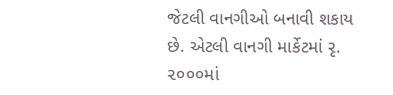જેટલી વાનગીઓ બનાવી શકાય છે. એટલી વાનગી માર્કેટમાં રૃ. ૨૦૦૦માં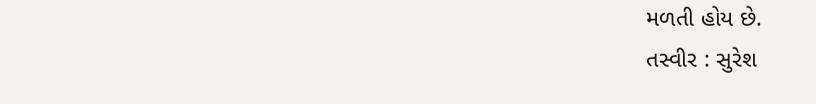મળતી હોય છે.
તસ્વીર : સુરેશ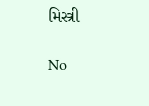મિસ્ત્રી

No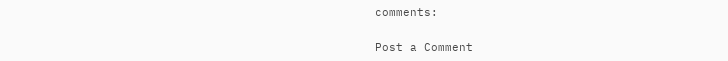comments:

Post a Comment